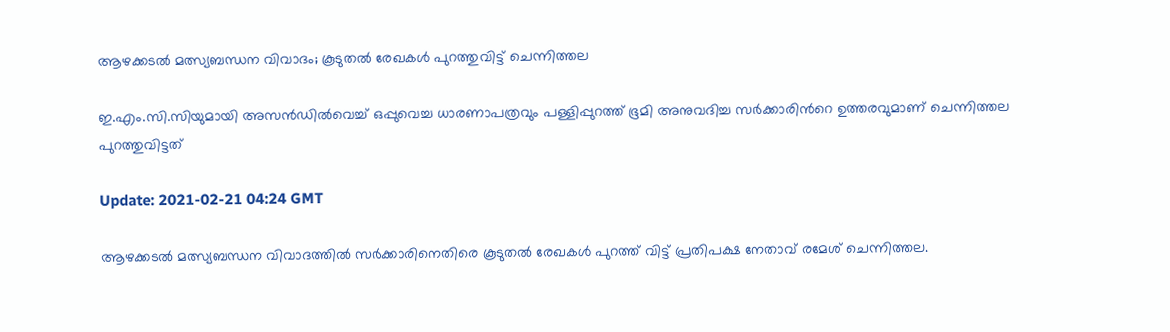ആഴക്കടൽ മത്സ്യബന്ധന വിവാദം; കൂടുതൽ രേഖകൾ പുറത്തുവിട്ട് ചെന്നിത്തല

ഇ.എം.സി.സിയുമായി അസൻഡിൽവെച്ച് ഒപ്പുവെച്ച ധാരണാപത്രവും പള്ളിപ്പുറത്ത് ഭൂമി അനുവദിച്ച സർക്കാരിന്‍റെ ഉത്തരവുമാണ് ചെന്നിത്തല പുറത്തുവിട്ടത്

Update: 2021-02-21 04:24 GMT

ആഴക്കടൽ മത്സ്യബന്ധന വിവാദത്തിൽ സർക്കാരിനെതിരെ കൂടുതൽ രേഖകൾ പുറത്ത് വിട്ട് പ്രതിപക്ഷ നേതാവ് രമേശ് ചെന്നിത്തല.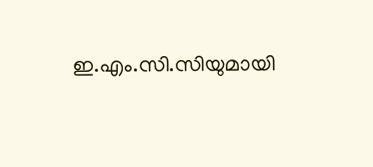ഇ.എം.സി.സിയുമായി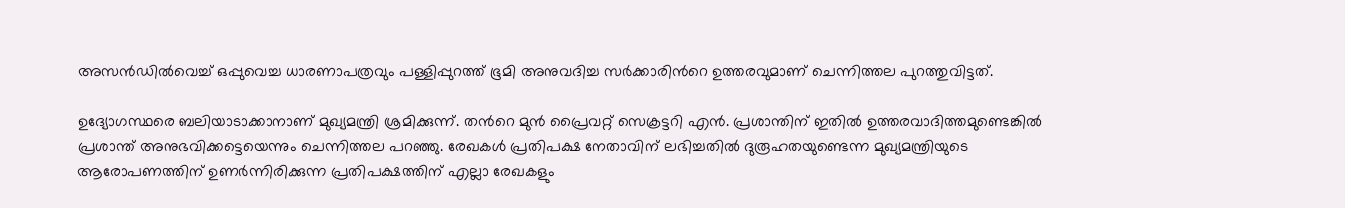അസൻഡിൽവെച്ച് ഒപ്പുവെച്ച ധാരണാപത്രവും പള്ളിപ്പുറത്ത് ഭൂമി അനുവദിച്ച സർക്കാരിന്‍റെ ഉത്തരവുമാണ് ചെന്നിത്തല പുറത്തുവിട്ടത്.

ഉദ്യോഗസ്ഥരെ ബലിയാടാക്കാനാണ് മുഖ്യമന്ത്രി ശ്രമിക്കുന്ന്. തന്‍റെ മുൻ പ്രൈവറ്റ് സെക്രട്ടറി എൻ. പ്രശാന്തിന് ഇതിൽ ഉത്തരവാദിത്തമുണ്ടെങ്കിൽ പ്രശാന്ത് അനുഭവിക്കട്ടെയെന്നും ചെന്നിത്തല പറഞ്ഞു. രേഖകൾ പ്രതിപക്ഷ നേതാവിന് ലഭിച്ചതിൽ ദുരൂഹതയുണ്ടെന്ന മുഖ്യമന്ത്രിയുടെ ആരോപണത്തിന് ഉണർന്നിരിക്കുന്ന പ്രതിപക്ഷത്തിന് എല്ലാ രേഖകളും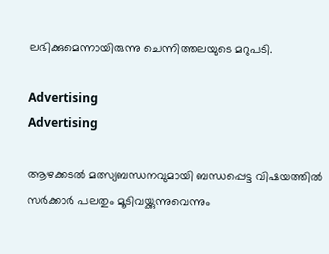ലഭിക്കുമെന്നായിരുന്നു ചെന്നിത്തലയുടെ മറുപടി.

Advertising
Advertising

ആഴക്കടൽ മത്സ്യബന്ധനവുമായി ബന്ധപ്പെട്ട വിഷയത്തില്‍ സർക്കാർ പലതും മൂടിവയ്ക്കുന്നുവെന്നും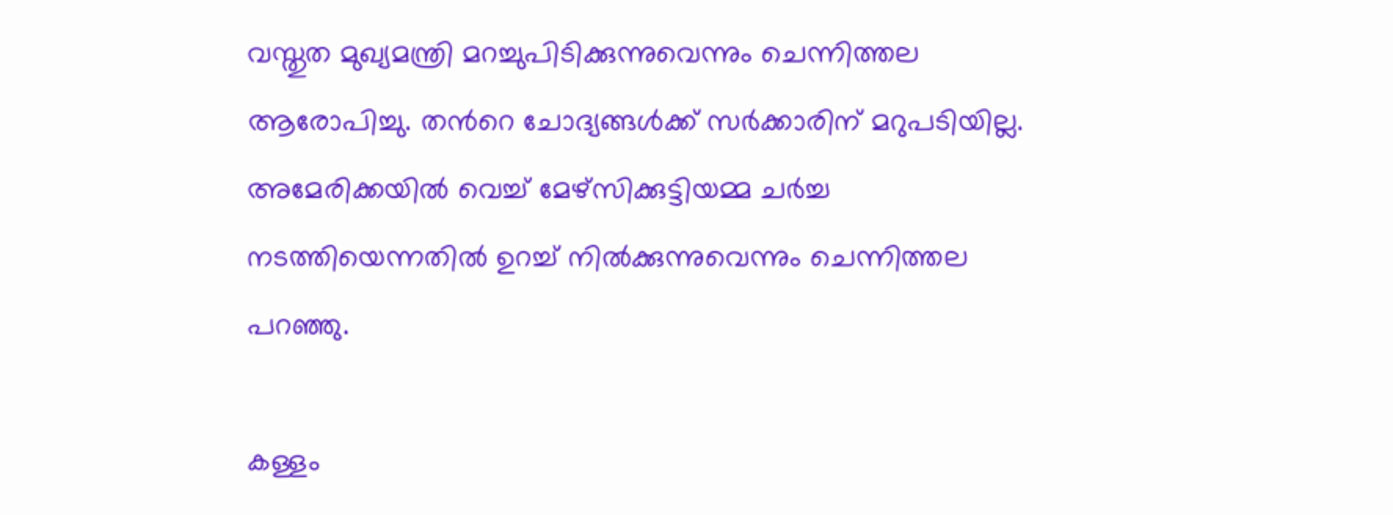വസ്തുത മുഖ്യമന്ത്രി മറച്ചുപിടിക്കുന്നുവെന്നും ചെന്നിത്തല ആരോപിച്ചു. തന്‍റെ ചോദ്യങ്ങൾക്ക് സർക്കാരിന് മറുപടിയില്ല. അമേരിക്കയിൽ വെച്ച് മേഴ്സിക്കുട്ടിയമ്മ ചർച്ച നടത്തിയെന്നതിൽ ഉറച്ച് നിൽക്കുന്നുവെന്നും ചെന്നിത്തല പറഞ്ഞു.

കള്ളം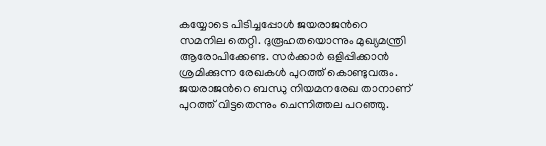കയ്യോടെ പിടിച്ചപ്പോൾ ജയരാജന്‍റെ സമനില തെറ്റി. ദുരൂഹതയൊന്നും മുഖ്യമന്ത്രി ആരോപിക്കേണ്ട. സർക്കാർ ഒളിപ്പിക്കാൻ ശ്രമിക്കുന്ന രേഖകൾ പുറത്ത് കൊണ്ടുവരും. ജയരാജന്‍റെ ബന്ധു നിയമനരേഖ താനാണ് പുറത്ത് വിട്ടതെന്നും ചെന്നിത്തല പറഞ്ഞു.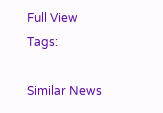Full View
Tags:

Similar News